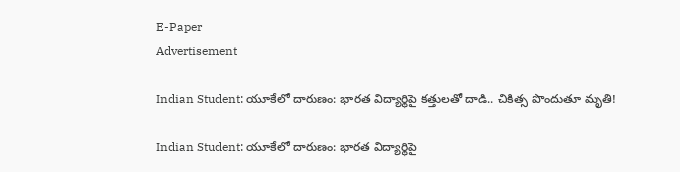E-Paper
Advertisement

Indian Student: యూకేలో దారుణం: భారత విద్యార్థిపై కత్తులతో దాడి.. చికిత్స పొందుతూ మృతి!

Indian Student: యూకేలో దారుణం: భారత విద్యార్థిపై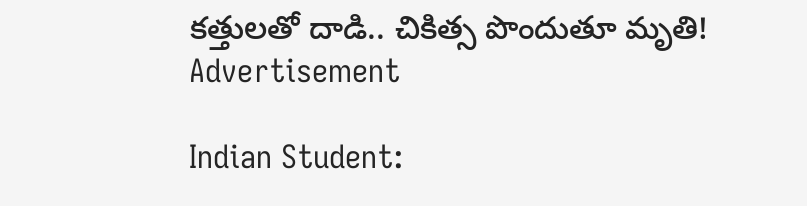కత్తులతో దాడి.. చికిత్స పొందుతూ మృతి!
Advertisement

Indian Student: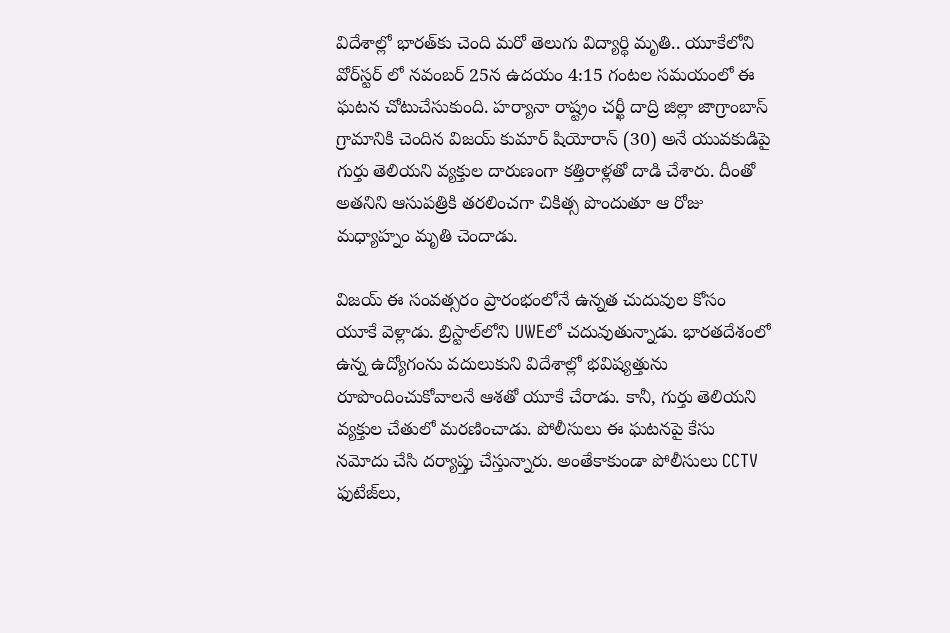విదేశాల్లో భారత్‌‌కు చెంది మరో తెలుగు విద్యార్థి మృతి.. యూకేలోని వోర్‌స్టర్ లో నవంబర్ 25న ఉదయం 4:15 గంటల సమయంలో ఈ ఘటన చోటుచేసుకుంది. హర్యానా రాష్ట్రం చర్ఖీ దాద్రి జిల్లా జాగ్రాంబాస్ గ్రామానికి చెందిన విజయ్ కుమార్ షియోరాన్ (30) అనే యువకుడిపై గుర్తు తెలియని వ్యక్తుల దారుణంగా కత్తిరాళ్లతో దాడి చేశారు. దీంతో అతనిని ఆసుపత్రికి తరలించగా చికిత్స పొందుతూ ఆ రోజు మధ్యాహ్నం మృతి చెందాడు.

విజయ్ ఈ సంవత్సరం ప్రారంభంలోనే ఉన్నత చుదువుల కోసం యూకే వెళ్లాడు. బ్రిస్టాల్‌లోని UWEలో చదువుతున్నాడు. భారతదేశంలో ఉన్న ఉద్యోగంను వదులుకుని విదేశాల్లో భవిష్యత్తును రూపొందించుకోవాలనే ఆశతో యూకే చేరాడు. కానీ, గుర్తు తెలియని వ్యక్తుల చేతులో మరణించాడు. పోలీసులు ఈ ఘటనపై కేసు నమోదు చేసి దర్యాప్తు చేస్తున్నారు. అంతేకాకుండా పోలీసులు CCTV ఫుటేజ్‌లు,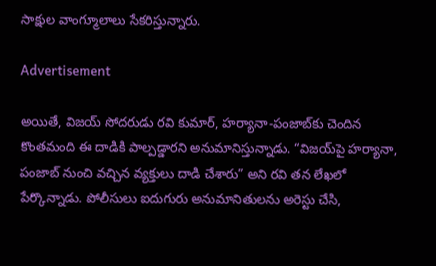సాక్షుల వాంగ్మూలాలు సేకరిస్తున్నారు.

Advertisement

అయితే, విజయ్ సోదరుడు రవి కుమార్, హర్యానా-పంజాబ్‌కు చెందిన కొంతమంది ఈ దాడికి పాల్పడ్డారని అనుమానిస్తున్నాడు. “విజయ్‌పై హర్యానా, పంజాబ్ నుంచి వచ్చిన వ్యక్తులు దాడి చేశారు” అని రవి తన లేఖలో పేర్కొన్నాడు. పోలీసులు ఐదుగురు అనుమానితులను అరెస్టు చేసి,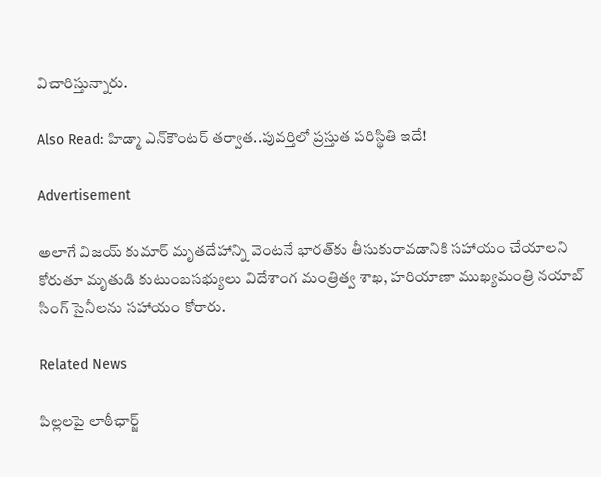విచారిస్తున్నారు.

Also Read: హిడ్మా ఎన్‌కౌంటర్‌ తర్వాత..పువర్తిలో ప్రస్తుత పరిస్థితి ఇదే!

Advertisement

అలాగే విజయ్ కుమార్ మృతదేహాన్ని వెంటనే భారత్‌కు తీసుకురావడానికి సహాయం చేయాలని కోరుతూ మృతుడి కుటుంబసభ్యులు విదేశాంగ మంత్రిత్వ శాఖ, హరియాణా ముఖ్యమంత్రి నయాబ్ సింగ్ సైనీలను సహాయం కోరారు.

Related News

పిల్లలపై లాఠీఛార్జ్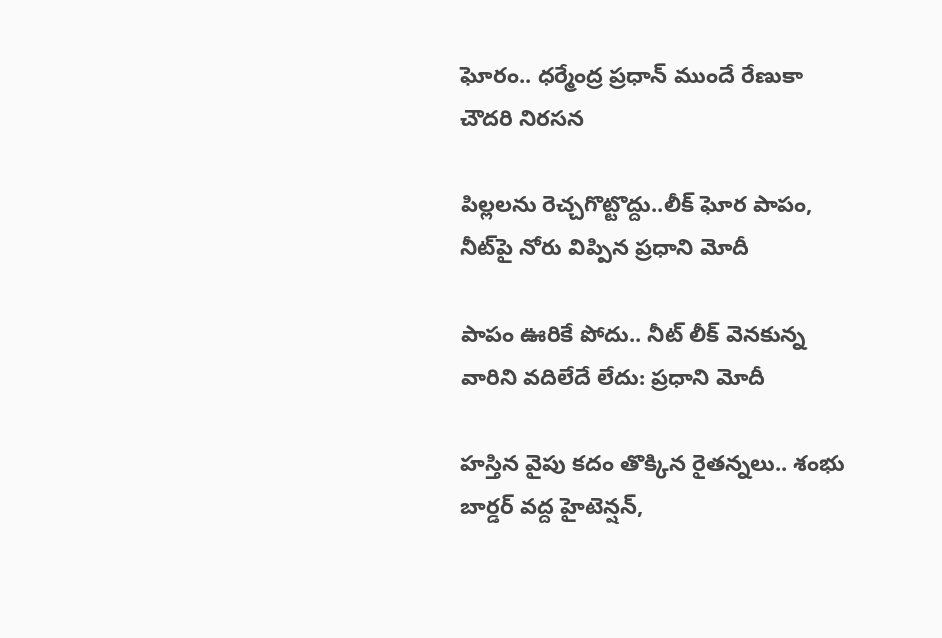ఘోరం.. ధర్మేంద్ర ప్రధాన్ ముందే రేణుకా చౌదరి నిరసన

పిల్లలను రెచ్చగొట్టొద్దు..లీక్ ఘోర పాపం, నీట్‌పై నోరు విప్పిన ప్రధాని మోదీ

పాపం ఊరికే పోదు.. నీట్ లీక్ వెనకున్న వారిని వదిలేదే లేదు: ప్రధాని మోదీ

హస్తిన వైపు కదం తొక్కిన రైతన్నలు.. శంభు బార్డర్ వద్ద హైటెన్షన్,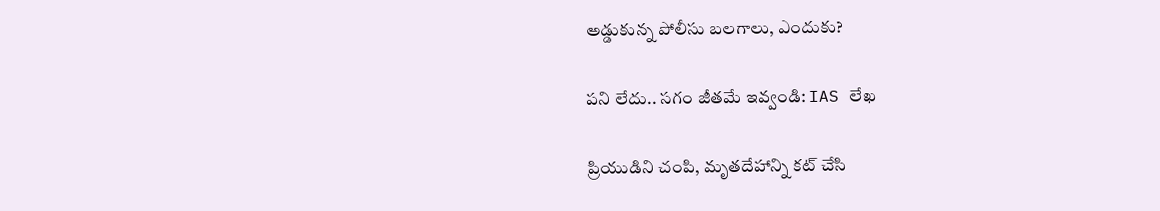అడ్డుకున్న పోలీసు బలగాలు, ఎందుకు?

పని లేదు.. సగం జీతమే ఇవ్వండి: IAS లేఖ

ప్రియుడిని చంపి, మృతదేహాన్ని కట్ చేసి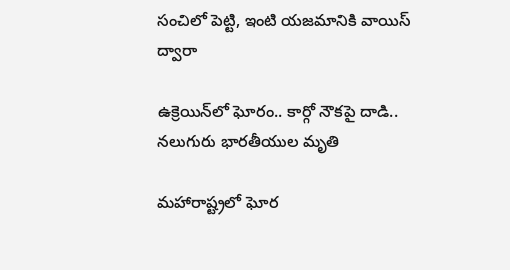సంచిలో పెట్టి, ఇంటి యజమానికి వాయిస్ ద్వారా

ఉక్రెయిన్‌లో ఘోరం.. కార్గో నౌకపై దాడి.. నలుగురు భారతీయుల మృతి

మహారాష్ట్రలో ఘోర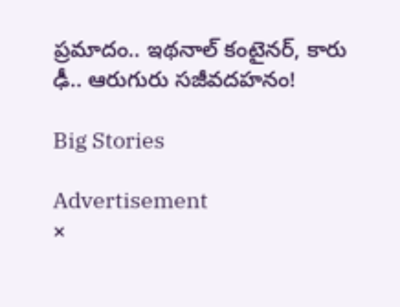ప్రమాదం.. ఇథనాల్ కంటైనర్, కారు ఢీ.. ఆరుగురు సజీవదహనం!

Big Stories

Advertisement
×